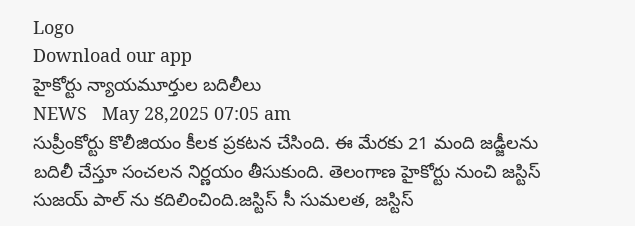Logo
Download our app
హైకోర్టు న్యాయమూర్తుల బదిలీలు
NEWS   May 28,2025 07:05 am
సుప్రీంకోర్టు కొలీజియం కీల‌క ప్ర‌క‌ట‌న చేసింది. ఈ మేర‌కు 21 మంది జడ్జీలను బదిలీ చేస్తూ సంచ‌ల‌న నిర్ణ‌యం తీసుకుంది. తెలంగాణ హైకోర్టు నుంచి జస్టిస్ సుజయ్ పాల్ ను క‌దిలించింది.జస్టిస్ సీ సుమలత, జస్టిస్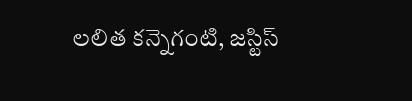లలిత కన్నెగంటి, జస్టిస్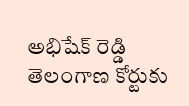అభిషేక్ రెడ్డి తెలంగాణ కోర్టుకు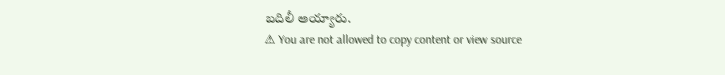బ‌దిలీ అయ్యారు.
⚠ You are not allowed to copy content or view source